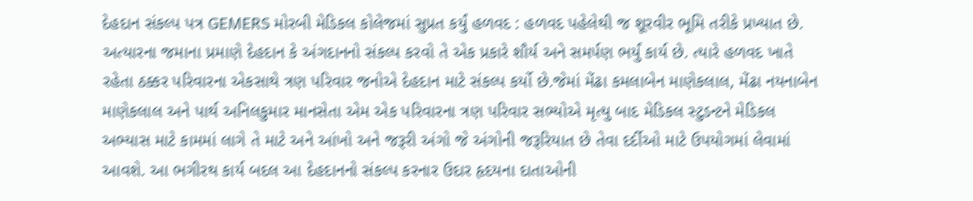દેહદાન સંકલ્પ પત્ર GEMERS મોરબી મેડિકલ કોલેજમાં સુપ્રત કર્યું હળવદ : હળવદ પહેલેથી જ શૂરવીર ભૂમિ તરીકે પ્રખ્યાત છે. અત્યારના જમાના પ્રમાણે દેહદાન કે અંગદાનનો સંકલ્પ કરવો તે એક પ્રકારે શૌર્ય અને સમર્પણ ભર્યું કાર્ય છે. ત્યારે હળવદ ખાતે રહેતા ઠક્કર પરિવારના એકસાથે ત્રણ પરિવાર જનોએ દેહદાન માટે સંકલ્પ કર્યો છે.જેમાં મેંઢા કમલાબેન માણેકલાલ, મેંઢા નયનાબેન માણેકલાલ અને પાર્થ અનિલકુમાર માનસેતા એમ એક પરિવારના ત્રણ પરિવાર સભ્યોએ મૃત્યુ બાદ મેડિકલ સ્ટુડન્ટને મેડિકલ અભ્યાસ માટે કામમાં લાગે તે માટે અને આંખો અને જરૂરી અંગો જે અંગોની જરૂરિયાત છે તેવા દર્દીઓ માટે ઉપયોગમાં લેવામાં આવશે. આ ભગીરથ કાર્ય બદલ આ દેહદાનનો સંકલ્પ કરનાર ઉદાર હૃદયના દાતાઓની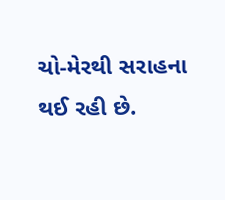ચો-મેરથી સરાહના થઈ રહી છે.